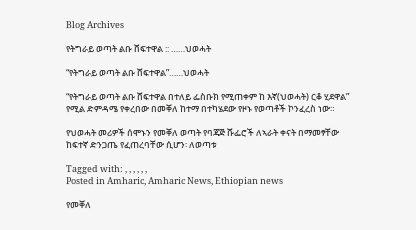Blog Archives

የትግራይ ወጣት ልቡ ሸፍተዋል :: ……ህወሓት

“የትግራይ ወጣት ልቡ ሸፍተዋል”……ህወሓት

“የትግራይ ወጣት ልቡ ሸፍተዋል በተለይ ፌስቡክ የሚጠቀም ከ እኛ(ህወሓት) ርቆ ሂደዋል” የሚል ድምዳሜ የቀረበው በመቐለ ከተማ በተካሄደው የዞኑ የወጣቶች ኮንፈረስ ነው።

የህወሓት መሪዎች ሰሞኑን የመቐለ ወጣት የባጃጅ ሹፌሮች ለኣራት ቀናት በማመፃቸው ከፍተኛ ድንጋጤ የፈጠረባቸው ሲሆን፡ ለወጣቱ

Tagged with: , , , , , ,
Posted in Amharic, Amharic News, Ethiopian news

የመቐለ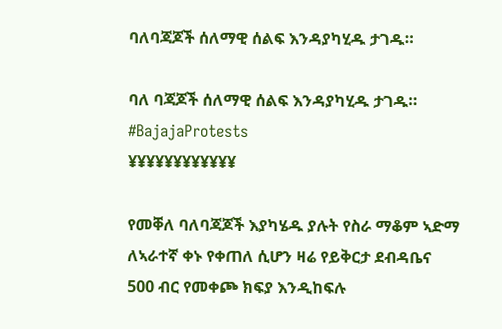ባለባጃጆች ሰለማዊ ሰልፍ እንዳያካሂዱ ታገዱ።

ባለ ባጃጆች ሰለማዊ ሰልፍ እንዳያካሂዱ ታገዱ። #BajajaProtests
¥¥¥¥¥¥¥¥¥¥¥¥

የመቐለ ባለባጃጆች እያካሄዱ ያሉት የስራ ማቆም ኣድማ ለኣራተኛ ቀኑ የቀጠለ ሲሆን ዛሬ የይቅርታ ደብዳቤና 500 ብር የመቀጮ ክፍያ እንዲከፍሉ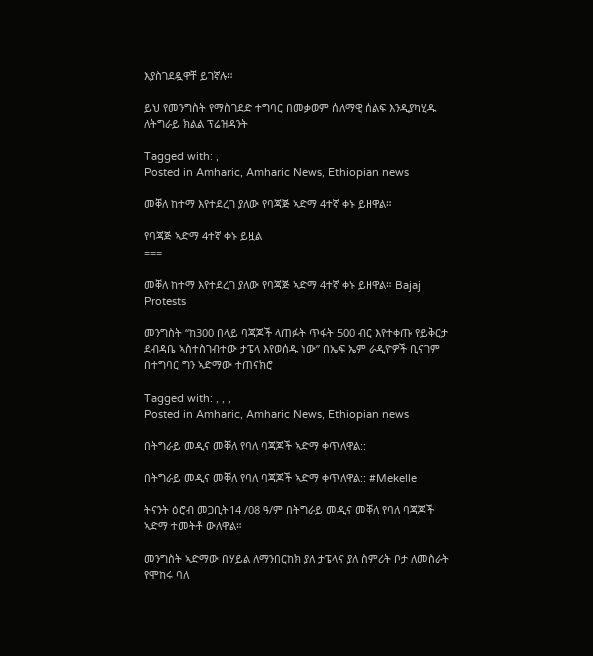እያስገደዷዋቸ ይገኛሉ።

ይህ የመንግስት የማስገደድ ተግባር በመቃወም ሰለማዊ ሰልፍ እንዲያካሂዱ ለትግራይ ክልል ፕሬዝዳንት

Tagged with: ,
Posted in Amharic, Amharic News, Ethiopian news

መቐለ ከተማ እየተደረገ ያለው የባጃጅ ኣድማ 4ተኛ ቀኑ ይዘዋል።

የባጃጅ ኣድማ 4ተኛ ቀኑ ይዟል
===

መቐለ ከተማ እየተደረገ ያለው የባጃጅ ኣድማ 4ተኛ ቀኑ ይዘዋል። Bajaj Protests

መንግስት “ከ300 በላይ ባጃጆች ላጠፉት ጥፋት 500 ብር እየተቀጡ የይቅርታ ደብዳቤ ኣስተስገብተው ታፔላ እየወሰዱ ነው” በኤፍ ኤም ራዲዮዎች ቢናገም በተግባር ግን ኣድማው ተጠናክሮ

Tagged with: , , ,
Posted in Amharic, Amharic News, Ethiopian news

በትግራይ መዲና መቐለ የባለ ባጃጆች ኣድማ ቀጥለዋል::

በትግራይ መዲና መቐለ የባለ ባጃጆች ኣድማ ቀጥለዋል:: #Mekelle

ትናንት ዕሮብ መጋቢት14 /08 ዓ/ም በትግራይ መዲና መቐለ የባለ ባጃጆች ኣድማ ተመትቶ ውለዋል።

መንግስት ኣድማው በሃይል ለማንበርከክ ያለ ታፔላና ያለ ስምሪት ቦታ ለመስራት የሞከሩ ባለ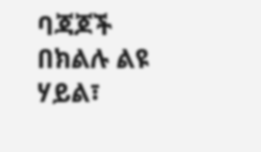ባጃጆች በክልሉ ልዩ ሃይል፣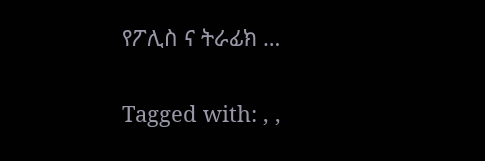የፖሊስ ና ትራፊክ …

Tagged with: , ,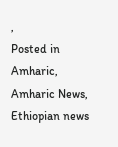,
Posted in Amharic, Amharic News, Ethiopian news